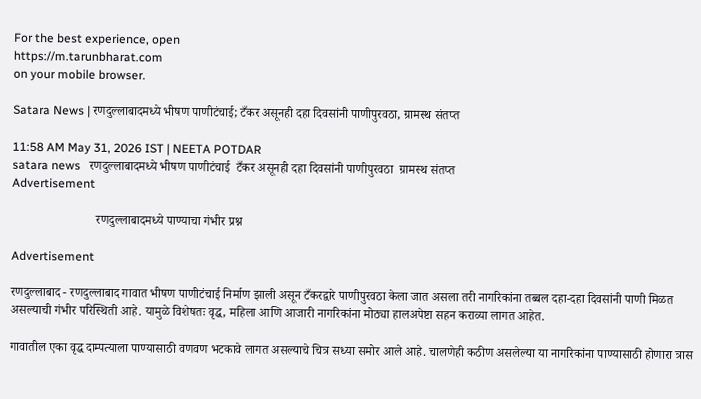For the best experience, open
https://m.tarunbharat.com
on your mobile browser.

Satara News | रणदुल्लाबादमध्ये भीषण पाणीटंचाई; टँकर असूनही दहा दिवसांनी पाणीपुरवठा, ग्रामस्थ संतप्त

11:58 AM May 31, 2026 IST | NEETA POTDAR
satara news   रणदुल्लाबादमध्ये भीषण पाणीटंचाई  टँकर असूनही दहा दिवसांनी पाणीपुरवठा  ग्रामस्थ संतप्त
Advertisement

                           रणदुल्लाबादमध्ये पाण्याचा गंभीर प्रश्न

Advertisement

रणदुल्लाबाद - रणदुल्लाबाद गावात भीषण पाणीटंचाई निर्माण झाली असून टँकरद्वारे पाणीपुरवठा केला जात असला तरी नागरिकांना तब्बल दहा-दहा दिवसांनी पाणी मिळत असल्याची गंभीर परिस्थिती आहे. यामुळे विशेषतः वृद्ध, महिला आणि आजारी नागरिकांना मोठ्या हालअपेष्टा सहन कराव्या लागत आहेत.

गावातील एका वृद्ध दाम्पत्याला पाण्यासाठी वणवण भटकावे लागत असल्याचे चित्र सध्या समोर आले आहे. चालणेही कठीण असलेल्या या नागरिकांना पाण्यासाठी होणारा त्रास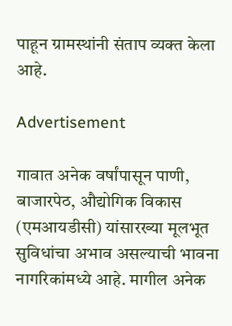पाहून ग्रामस्थांनी संताप व्यक्त केला आहे.

Advertisement

गावात अनेक वर्षांपासून पाणी, बाजारपेठ, औद्योगिक विकास (एमआयडीसी) यांसारख्या मूलभूत सुविधांचा अभाव असल्याची भावना नागरिकांमध्ये आहे. मागील अनेक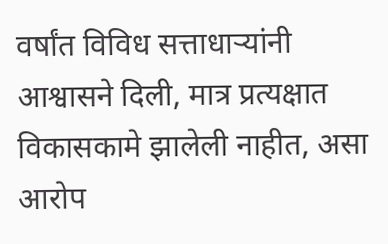वर्षांत विविध सत्ताधाऱ्यांनी आश्वासने दिली, मात्र प्रत्यक्षात विकासकामे झालेली नाहीत, असा आरोप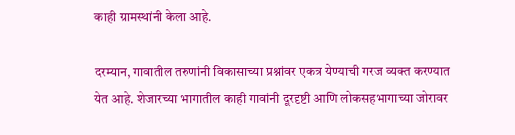काही ग्रामस्थांनी केला आहे.

दरम्यान, गावातील तरुणांनी विकासाच्या प्रश्नांवर एकत्र येण्याची गरज व्यक्त करण्यात येत आहे. शेजारच्या भागातील काही गावांनी दूरदृष्टी आणि लोकसहभागाच्या जोरावर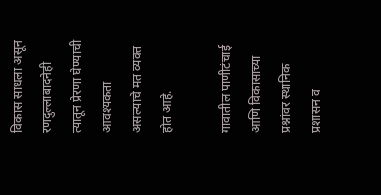विकास साधला असून रणदुल्लाबादनेही त्यातून प्रेरणा घेण्याची आवश्यकता असल्याचे मत व्यक्त होत आहे.

गावातील पाणीटंचाई आणि विकासाच्या प्रश्नांवर स्थानिक प्रशासन व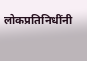लोकप्रतिनिधींनी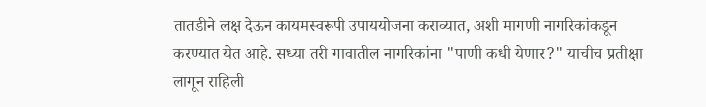तातडीने लक्ष देऊन कायमस्वरूपी उपाययोजना कराव्यात, अशी मागणी नागरिकांकडून करण्यात येत आहे. सध्या तरी गावातील नागरिकांना "पाणी कधी येणार?" याचीच प्रतीक्षा लागून राहिली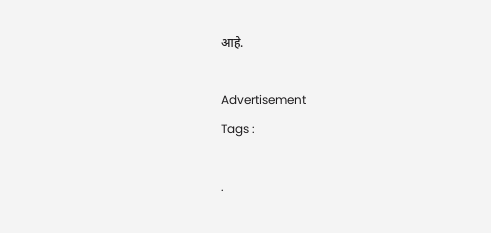आहे.

Advertisement
Tags :

.